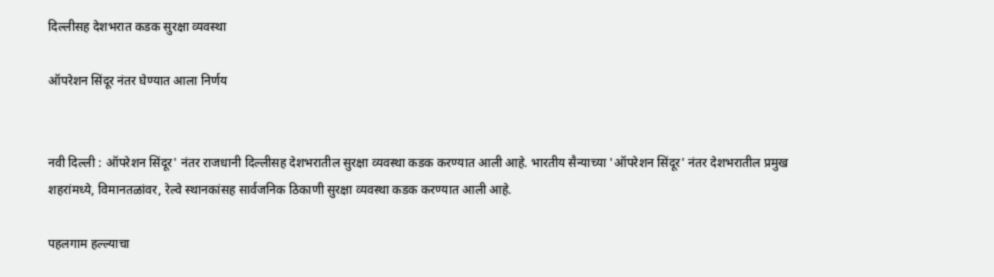दिल्लीसह देशभरात कडक सुरक्षा व्यवस्था

ऑपरेशन सिंदूर नंतर घेण्यात आला निर्णय


नवी दिल्ली : ऑपरेशन सिंदूर' नंतर राजधानी दिल्लीसह देशभरातील सुरक्षा व्यवस्था कडक करण्यात आली आहे. भारतीय सैन्याच्या 'ऑपरेशन सिंदूर' नंतर देशभरातील प्रमुख शहरांमध्ये, विमानतळांवर, रेल्वे स्थानकांसह सार्वजनिक ठिकाणी सुरक्षा व्यवस्था कडक करण्यात आली आहे.

पहलगाम हल्ल्याचा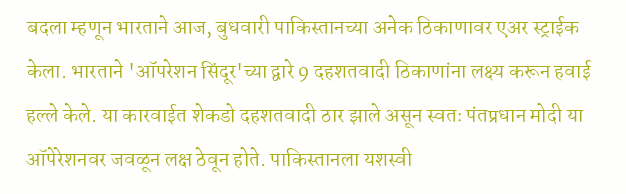बदला म्हणून भारताने आज, बुधवारी पाकिस्तानच्या अनेक ठिकाणावर एअर स्ट्राईक केला. भारताने 'ऑपरेशन सिंदूर'च्या द्वारे 9 दहशतवादी ठिकाणांना लक्ष्य करून हवाई हल्ले केले. या कारवाईत शेकडो दहशतवादी ठार झाले असून स्वतः पंतप्रधान मोदी या ऑपेरेशनवर जवळून लक्ष ठेवून होते. पाकिस्तानला यशस्वी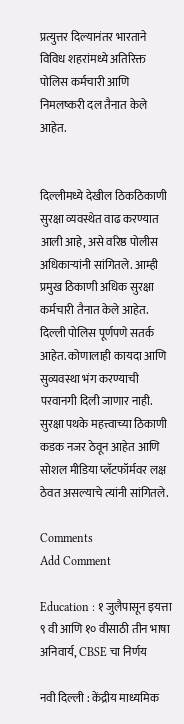प्रत्युत्तर दिल्यानंतर भारताने विविध शहरांमध्ये अतिरिक्त पोलिस कर्मचारी आणि निमलष्करी दल तैनात केले आहेत.


दिल्लीमध्ये देखील ठिकठिकाणी सुरक्षा व्यवस्थेत वाढ करण्यात आली आहे, असे वरिष्ठ पोलीस अधिकाऱ्यांनी सांगितले. आम्ही प्रमुख ठिकाणी अधिक सुरक्षा कर्मचारी तैनात केले आहेत. दिल्ली पोलिस पूर्णपणे सतर्क आहेत. कोणालाही कायदा आणि सुव्यवस्था भंग करण्याची परवानगी दिली जाणार नाही. सुरक्षा पथके महत्त्वाच्या ठिकाणी कडक नजर ठेवून आहेत आणि सोशल मीडिया प्लॅटफॉर्मवर लक्ष ठेवत असल्याचे त्यांनी सांगितले.

Comments
Add Comment

Education : १ जुलैपासून इयत्ता ९ वी आणि १० वीसाठी तीन भाषा अनिवार्य, CBSE चा निर्णय

नवी दिल्ली : केंद्रीय माध्यमिक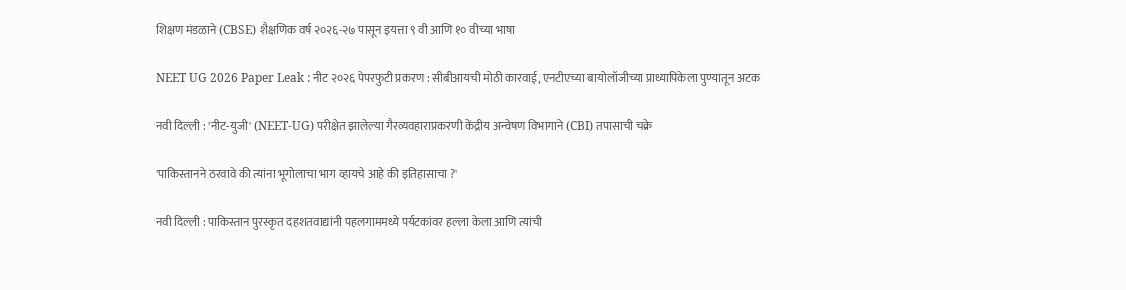शिक्षण मंडळाने (CBSE) शैक्षणिक वर्ष २०२६-२७ पासून इयत्ता ९ वी आणि १० वीच्या भाषा

NEET UG 2026 Paper Leak : नीट २०२६ पेपरफुटी प्रकरण : सीबीआयची मोठी कारवाई, एनटीएच्या बायोलॉजीच्या प्राध्यापिकेला पुण्यातून अटक

नवी दिल्ली : 'नीट-युजी' (NEET-UG) परीक्षेत झालेल्या गैरव्यवहाराप्रकरणी केंद्रीय अन्वेषण विभागाने (CBI) तपासाची चक्रे

'पाकिस्तानने ठरवावे की त्यांना भूगोलाचा भाग व्हायचे आहे की इतिहासाचा ?'

नवी दिल्ली : पाकिस्तान पुरस्कृत दहशतवाद्यांनी पहलगाममध्ये पर्यटकांवर हल्ला केला आणि त्यांची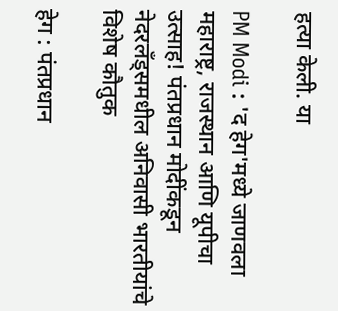हत्या केली. या

PM Modi : 'द हेग'मध्ये जाणवला महाराष्ट्र, राजस्थान आणि यूपीचा उत्साह! पंतप्रधान मोदींकडून नेदरलँड्समधील अनिवासी भारतीयांचे विशेष कौतुक

हेग : पंतप्रधान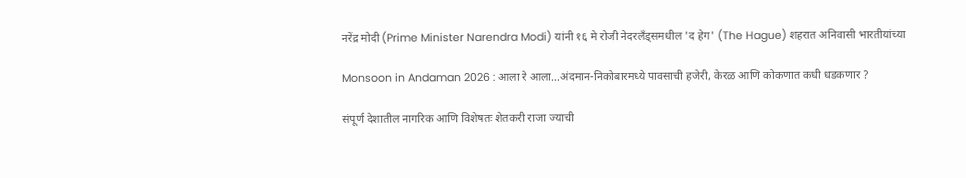नरेंद्र मोदी (Prime Minister Narendra Modi) यांनी १६ मे रोजी नेदरलँड्समधील 'द हेग' (The Hague) शहरात अनिवासी भारतीयांच्या

Monsoon in Andaman 2026 : आला रे आला...अंदमान-निकोबारमध्ये पावसाची हजेरी, केरळ आणि कोकणात कधी धडकणार ?

संपूर्ण देशातील नागरिक आणि विशेषतः शेतकरी राजा ज्याची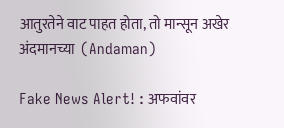आतुरतेने वाट पाहत होता, तो मान्सून अखेर अंदमानच्या  (Andaman)

Fake News Alert! : अफवांवर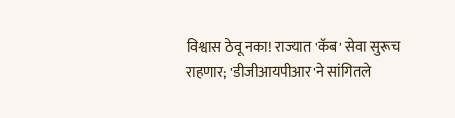विश्वास ठेवू नका! राज्यात 'कॅब' सेवा सुरूच राहणार; 'डीजीआयपीआर'ने सांगितले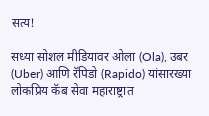सत्य!

सध्या सोशल मीडियावर ओला (Ola), उबर (Uber) आणि रॅपिडो (Rapido) यांसारख्या लोकप्रिय कॅब सेवा महाराष्ट्रात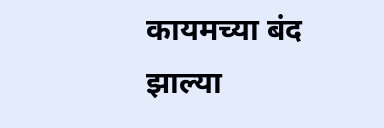कायमच्या बंद झाल्या